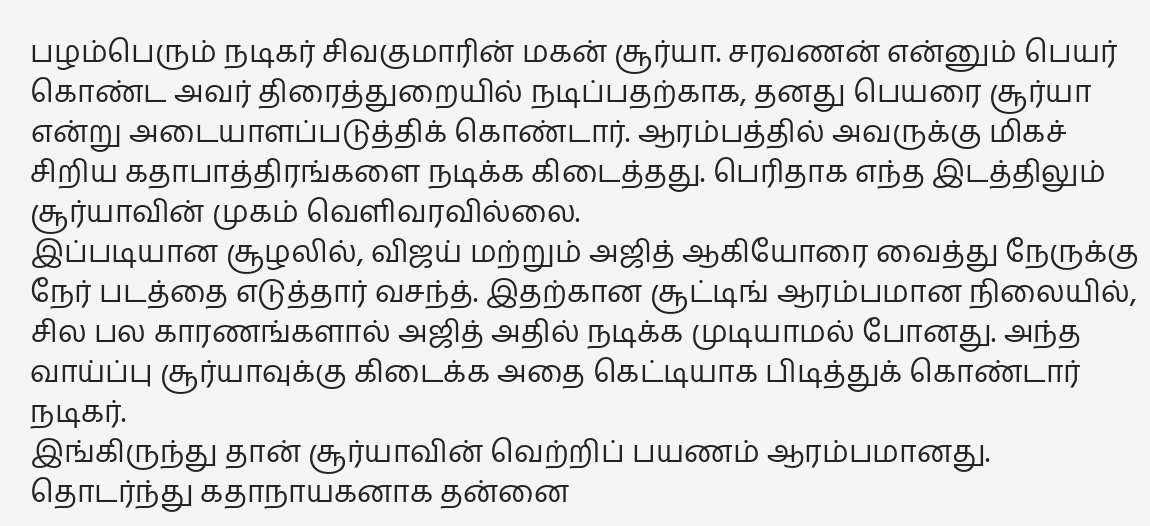பழம்பெரும் நடிகர் சிவகுமாரின் மகன் சூர்யா. சரவணன் என்னும் பெயர் கொண்ட அவர் திரைத்துறையில் நடிப்பதற்காக, தனது பெயரை சூர்யா என்று அடையாளப்படுத்திக் கொண்டார். ஆரம்பத்தில் அவருக்கு மிகச் சிறிய கதாபாத்திரங்களை நடிக்க கிடைத்தது. பெரிதாக எந்த இடத்திலும் சூர்யாவின் முகம் வெளிவரவில்லை.
இப்படியான சூழலில், விஜய் மற்றும் அஜித் ஆகியோரை வைத்து நேருக்கு நேர் படத்தை எடுத்தார் வசந்த். இதற்கான சூட்டிங் ஆரம்பமான நிலையில், சில பல காரணங்களால் அஜித் அதில் நடிக்க முடியாமல் போனது. அந்த வாய்ப்பு சூர்யாவுக்கு கிடைக்க அதை கெட்டியாக பிடித்துக் கொண்டார் நடிகர்.
இங்கிருந்து தான் சூர்யாவின் வெற்றிப் பயணம் ஆரம்பமானது. தொடர்ந்து கதாநாயகனாக தன்னை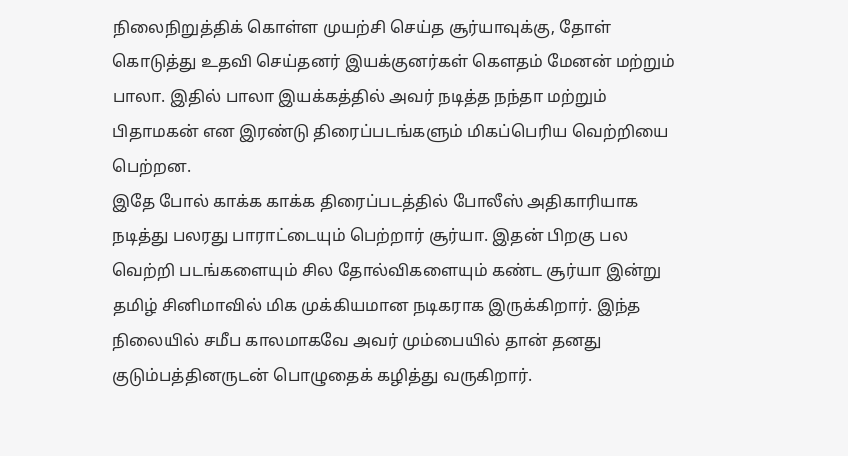நிலைநிறுத்திக் கொள்ள முயற்சி செய்த சூர்யாவுக்கு, தோள் கொடுத்து உதவி செய்தனர் இயக்குனர்கள் கௌதம் மேனன் மற்றும் பாலா. இதில் பாலா இயக்கத்தில் அவர் நடித்த நந்தா மற்றும் பிதாமகன் என இரண்டு திரைப்படங்களும் மிகப்பெரிய வெற்றியை பெற்றன.
இதே போல் காக்க காக்க திரைப்படத்தில் போலீஸ் அதிகாரியாக நடித்து பலரது பாராட்டையும் பெற்றார் சூர்யா. இதன் பிறகு பல வெற்றி படங்களையும் சில தோல்விகளையும் கண்ட சூர்யா இன்று தமிழ் சினிமாவில் மிக முக்கியமான நடிகராக இருக்கிறார். இந்த நிலையில் சமீப காலமாகவே அவர் மும்பையில் தான் தனது குடும்பத்தினருடன் பொழுதைக் கழித்து வருகிறார்.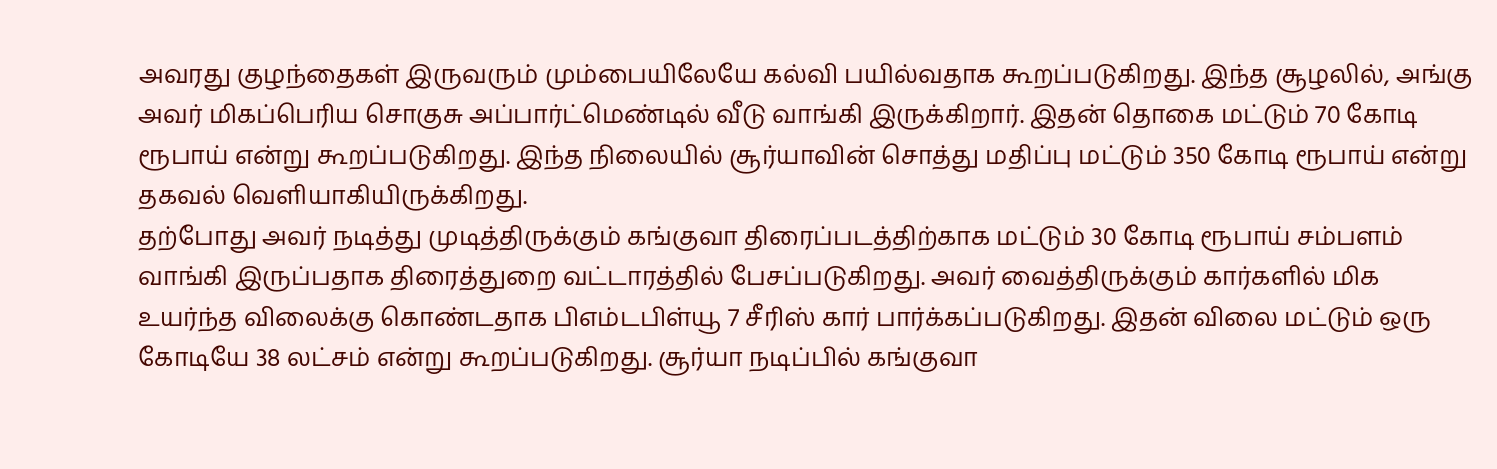அவரது குழந்தைகள் இருவரும் மும்பையிலேயே கல்வி பயில்வதாக கூறப்படுகிறது. இந்த சூழலில், அங்கு அவர் மிகப்பெரிய சொகுசு அப்பார்ட்மெண்டில் வீடு வாங்கி இருக்கிறார். இதன் தொகை மட்டும் 70 கோடி ரூபாய் என்று கூறப்படுகிறது. இந்த நிலையில் சூர்யாவின் சொத்து மதிப்பு மட்டும் 350 கோடி ரூபாய் என்று தகவல் வெளியாகியிருக்கிறது.
தற்போது அவர் நடித்து முடித்திருக்கும் கங்குவா திரைப்படத்திற்காக மட்டும் 30 கோடி ரூபாய் சம்பளம் வாங்கி இருப்பதாக திரைத்துறை வட்டாரத்தில் பேசப்படுகிறது. அவர் வைத்திருக்கும் கார்களில் மிக உயர்ந்த விலைக்கு கொண்டதாக பிஎம்டபிள்யூ 7 சீரிஸ் கார் பார்க்கப்படுகிறது. இதன் விலை மட்டும் ஒரு கோடியே 38 லட்சம் என்று கூறப்படுகிறது. சூர்யா நடிப்பில் கங்குவா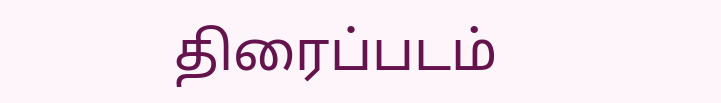திரைப்படம்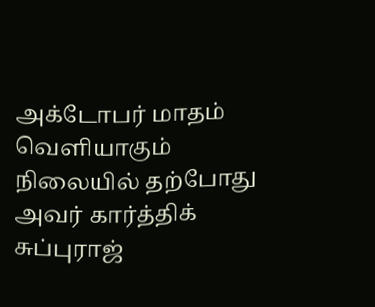அக்டோபர் மாதம் வெளியாகும் நிலையில் தற்போது அவர் கார்த்திக் சுப்புராஜ்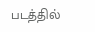படத்தில்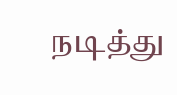நடித்து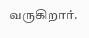வருகிறார்.